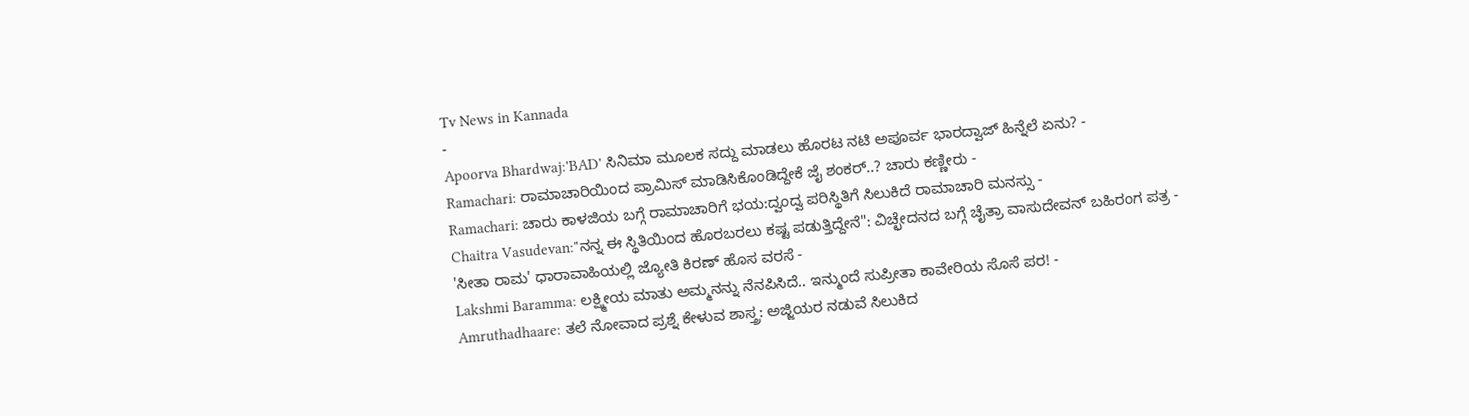Tv News in Kannada
-
Apoorva Bhardwaj:'BAD' ಸಿನಿಮಾ ಮೂಲಕ ಸದ್ದು ಮಾಡಲು ಹೊರಟ ನಟಿ ಅಪೂರ್ವ ಭಾರದ್ವಾಜ್ ಹಿನ್ನೆಲೆ ಏನು? -
Ramachari: ರಾಮಾಚಾರಿಯಿಂದ ಪ್ರಾಮಿಸ್ ಮಾಡಿಸಿಕೊಂಡಿದ್ದೇಕೆ ಜೈ ಶಂಕರ್..? ಚಾರು ಕಣ್ಣೀರು -
Ramachari: ಚಾರು ಕಾಳಜಿಯ ಬಗ್ಗೆ ರಾಮಾಚಾರಿಗೆ ಭಯ:ದ್ವಂದ್ವ ಪರಿಸ್ಥಿತಿಗೆ ಸಿಲುಕಿದೆ ರಾಮಾಚಾರಿ ಮನಸ್ಸು -
Chaitra Vasudevan:"ನನ್ನ ಈ ಸ್ಥಿತಿಯಿಂದ ಹೊರಬರಲು ಕಷ್ಟ ಪಡುತ್ತಿದ್ದೇನೆ": ವಿಚ್ಛೇದನದ ಬಗ್ಗೆ ಚೈತ್ರಾ ವಾಸುದೇವನ್ ಬಹಿರಂಗ ಪತ್ರ -
'ಸೀತಾ ರಾಮ' ಧಾರಾವಾಹಿಯಲ್ಲಿ ಜ್ಯೋತಿ ಕಿರಣ್ ಹೊಸ ವರಸೆ -
Lakshmi Baramma: ಲಕ್ಷ್ಮೀಯ ಮಾತು ಅಮ್ಮನನ್ನು ನೆನಪಿಸಿದೆ.. ಇನ್ಮುಂದೆ ಸುಪ್ರೀತಾ ಕಾವೇರಿಯ ಸೊಸೆ ಪರ! -
Amruthadhaare: ತಲೆ ನೋವಾದ ಪ್ರಶ್ನೆ ಕೇಳುವ ಶಾಸ್ತ್ರ: ಅಜ್ಜಿಯರ ನಡುವೆ ಸಿಲುಕಿದ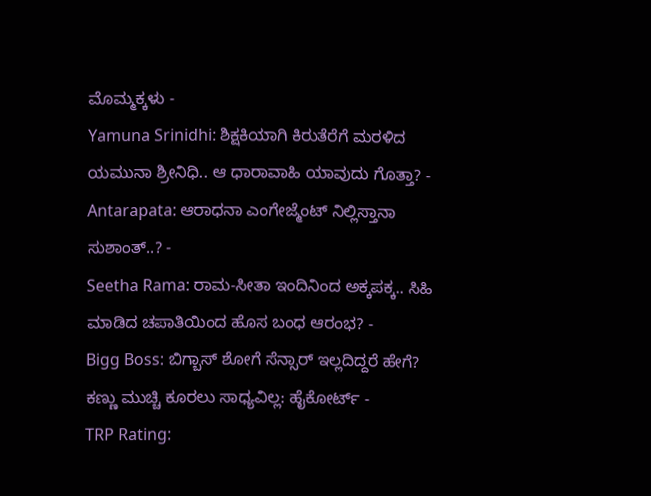ಮೊಮ್ಮಕ್ಕಳು -
Yamuna Srinidhi: ಶಿಕ್ಷಕಿಯಾಗಿ ಕಿರುತೆರೆಗೆ ಮರಳಿದ ಯಮುನಾ ಶ್ರೀನಿಧಿ.. ಆ ಧಾರಾವಾಹಿ ಯಾವುದು ಗೊತ್ತಾ? -
Antarapata: ಆರಾಧನಾ ಎಂಗೇಜ್ಮೆಂಟ್ ನಿಲ್ಲಿಸ್ತಾನಾ ಸುಶಾಂತ್..? -
Seetha Rama: ರಾಮ-ಸೀತಾ ಇಂದಿನಿಂದ ಅಕ್ಕಪಕ್ಕ.. ಸಿಹಿ ಮಾಡಿದ ಚಪಾತಿಯಿಂದ ಹೊಸ ಬಂಧ ಆರಂಭ? -
Bigg Boss: ಬಿಗ್ಬಾಸ್ ಶೋಗೆ ಸೆನ್ಸಾರ್ ಇಲ್ಲದಿದ್ದರೆ ಹೇಗೆ? ಕಣ್ಣು ಮುಚ್ಚಿ ಕೂರಲು ಸಾಧ್ಯವಿಲ್ಲ: ಹೈಕೋರ್ಟ್ -
TRP Rating: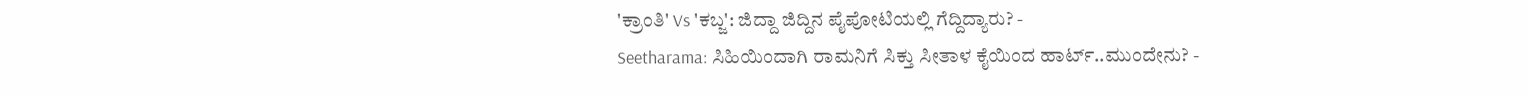'ಕ್ರಾಂತಿ' Vs 'ಕಬ್ಜ': ಜಿದ್ದಾ ಜಿದ್ದಿನ ಪೈಪೋಟಿಯಲ್ಲಿ ಗೆದ್ದಿದ್ಯಾರು? -
Seetharama: ಸಿಹಿಯಿಂದಾಗಿ ರಾಮನಿಗೆ ಸಿಕ್ತು ಸೀತಾಳ ಕೈಯಿಂದ ಹಾರ್ಟ್..ಮುಂದೇನು? -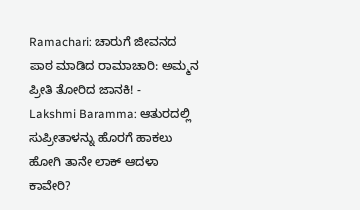Ramachari: ಚಾರುಗೆ ಜೀವನದ ಪಾಠ ಮಾಡಿದ ರಾಮಾಚಾರಿ: ಅಮ್ಮನ ಪ್ರೀತಿ ತೋರಿದ ಜಾನಕಿ! -
Lakshmi Baramma: ಆತುರದಲ್ಲಿ ಸುಪ್ರೀತಾಳನ್ನು ಹೊರಗೆ ಹಾಕಲು ಹೋಗಿ ತಾನೇ ಲಾಕ್ ಆದಳಾ ಕಾವೇರಿ?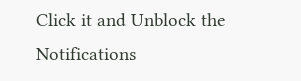Click it and Unblock the Notifications